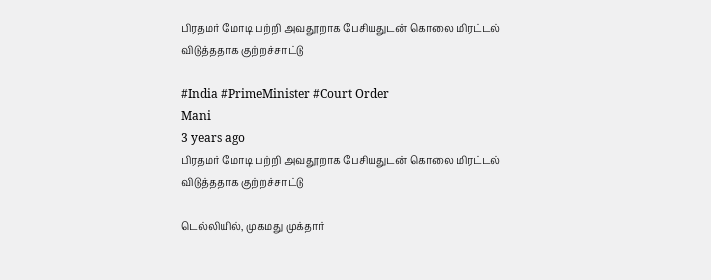பிரதமர் மோடி பற்றி அவதூறாக பேசியதுடன் கொலை மிரட்டல் விடுத்ததாக குற்றச்சாட்டு

#India #PrimeMinister #Court Order
Mani
3 years ago
பிரதமர் மோடி பற்றி அவதூறாக பேசியதுடன் கொலை மிரட்டல் விடுத்ததாக குற்றச்சாட்டு

டெல்லியில், முகமது முக்தார்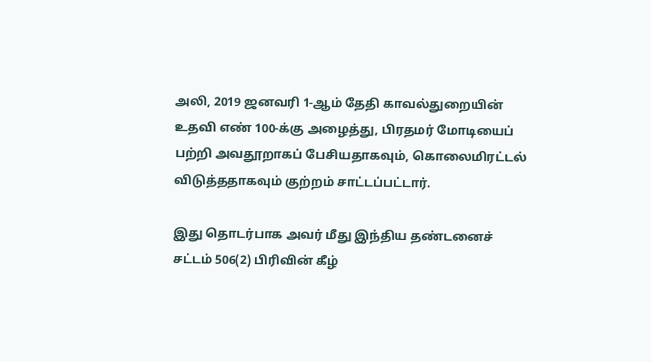அலி, 2019 ஜனவரி 1-ஆம் தேதி காவல்துறையின் உதவி எண் 100-க்கு அழைத்து, பிரதமர் மோடியைப் பற்றி அவதூறாகப் பேசியதாகவும், கொலைமிரட்டல் விடுத்ததாகவும் குற்றம் சாட்டப்பட்டார்.

இது தொடர்பாக அவர் மீது இந்திய தண்டனைச் சட்டம் 506(2) பிரிவின் கீழ்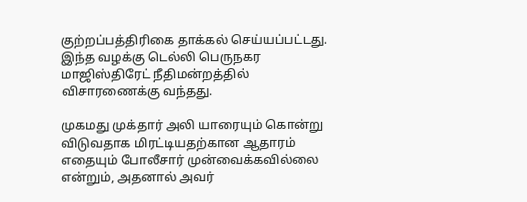குற்றப்பத்திரிகை தாக்கல் செய்யப்பட்டது. இந்த வழக்கு டெல்லி பெருநகர மாஜிஸ்திரேட் நீதிமன்றத்தில் விசாரணைக்கு வந்தது.

முகமது முக்தார் அலி யாரையும் கொன்று விடுவதாக மிரட்டியதற்கான ஆதாரம் எதையும் போலீசார் முன்வைக்கவில்லை என்றும், அதனால் அவர்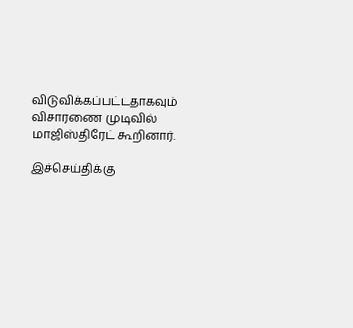விடுவிக்கப்பட்டதாகவும் விசாரணை முடிவில் மாஜிஸ்திரேட் கூறினார்.

இச்செய்திக்கு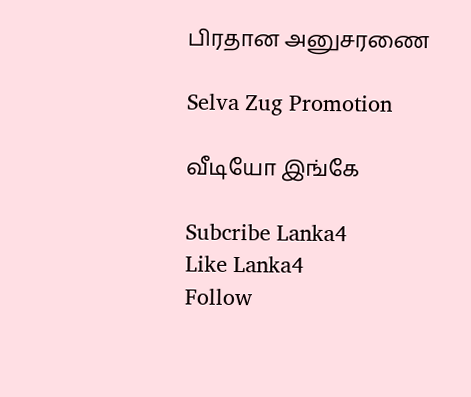பிரதான அனுசரணை

Selva Zug Promotion

வீடியோ இங்கே

Subcribe Lanka4
Like Lanka4
Follow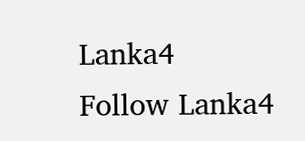Lanka4
Follow Lanka4